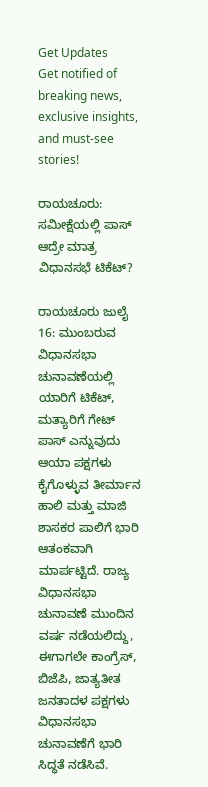Get Updates
Get notified of breaking news, exclusive insights, and must-see stories!

ರಾಯಚೂರು: ಸಮೀಕ್ಷೆಯಲ್ಲಿ ಪಾಸ್‌ ಆದ್ರೇ ಮಾತ್ರ ವಿಧಾನಸಭೆ ಟಿಕೆಟ್?

ರಾಯಚೂರು ಜುಲೈ 16: ಮುಂಬರುವ ವಿಧಾನಸಭಾ ಚುನಾವಣೆಯಲ್ಲಿ ಯಾರಿಗೆ ಟಿಕೆಟ್, ಮತ್ಯಾರಿಗೆ ಗೇಟ್ ಪಾಸ್ ಎನ್ನುವುದು ಆಯಾ ಪಕ್ಷಗಳು ಕೈಗೊಳ್ಳುವ ತೀರ್ಮಾನ ಹಾಲಿ ಮತ್ತು ಮಾಜಿ ಶಾಸಕರ ಪಾಲಿಗೆ ಭಾರಿ ಆತಂಕವಾಗಿ ಮಾರ್ಪಟ್ಟಿದೆ. ರಾಜ್ಯ ವಿಧಾನಸಭಾ ಚುನಾವಣೆ ಮುಂದಿನ ವರ್ಷ ನಡೆಯಲಿದ್ದು, ಈಗಾಗಲೇ ಕಾಂಗ್ರೆಸ್, ಬಿಜೆಪಿ, ಜಾತ್ಯತೀತ ಜನತಾದಳ ಪಕ್ಷಗಳು ವಿಧಾನಸಭಾ ಚುನಾವಣೆಗೆ ಭಾರಿ ಸಿದ್ಧತೆ ನಡೆಸಿವೆ.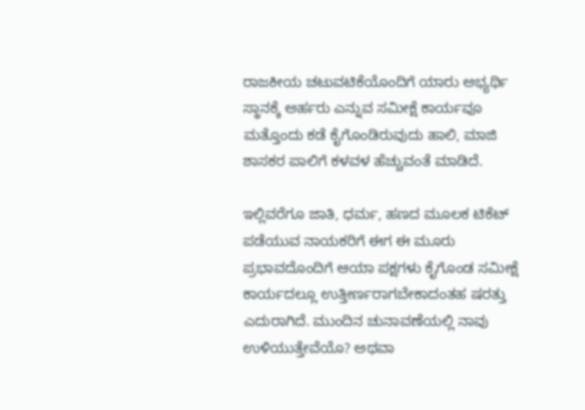ರಾಜಕೀಯ ಚಟುವಟಿಕೆಯೊಂದಿಗೆ ಯಾರು ಅಭ್ಯರ್ಥಿ ಸ್ಥಾನಕ್ಕೆ ಅರ್ಹರು ಎನ್ನುವ ಸಮೀಕ್ಷೆ ಕಾರ್ಯವೂ ಮತ್ತೊಂದು ಕಡೆ ಕೈಗೊಂಡಿರುವುದು ಹಾಲಿ, ಮಾಜಿ ಶಾಸಕರ ಪಾಲಿಗೆ ಕಳವಳ ಹೆಚ್ಚುವಂತೆ ಮಾಡಿದೆ.

ಇಲ್ಲಿವರೆಗೂ ಜಾತಿ, ಧರ್ಮ, ಹಣದ ಮೂಲಕ ಟಿಕೆಟ್ ಪಡೆಯುವ ನಾಯಕರಿಗೆ ಈಗ ಈ ಮೂರು ಪ್ರಭಾವದೊಂದಿಗೆ ಆಯಾ ಪಕ್ಷಗಳು ಕೈಗೊಂಡ ಸಮೀಕ್ಷೆ ಕಾರ್ಯದಲ್ಲೂ ಉತ್ತೀರ್ಣರಾಗಬೇಕಾದಂತಹ ಷರತ್ತು ಎದುರಾಗಿದೆ. ಮುಂದಿನ ಚುನಾವಣೆಯಲ್ಲಿ ನಾವು ಉಳಿಯುತ್ತೇವೆಯೊ? ಅಥವಾ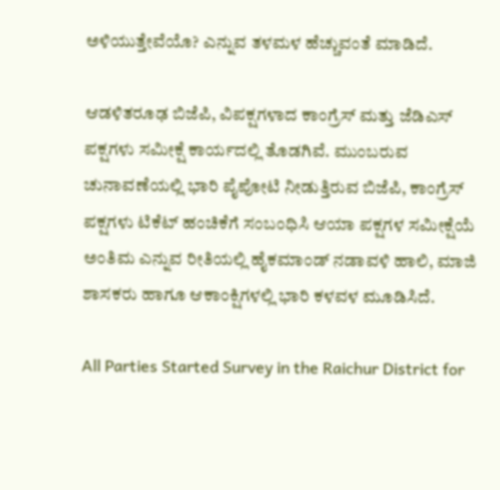ಅಳಿಯುತ್ತೇವೆಯೊ? ಎನ್ನುವ ತಳಮಳ ಹೆಚ್ಚುವಂತೆ ಮಾಡಿದೆ.

ಆಡಳಿತರೂಢ ಬಿಜೆಪಿ, ವಿಪಕ್ಷಗಳಾದ ಕಾಂಗ್ರೆಸ್ ಮತ್ತು ಜೆಡಿಎಸ್‌ ಪಕ್ಷಗಳು ಸಮೀಕ್ಷೆ ಕಾರ್ಯದಲ್ಲಿ ತೊಡಗಿವೆ. ಮುಂಬರುವ ಚುನಾವಣೆಯಲ್ಲಿ ಭಾರಿ ಪೈಪೋಟಿ ನೀಡುತ್ತಿರುವ ಬಿಜೆಪಿ, ಕಾಂಗ್ರೆಸ್ ಪಕ್ಷಗಳು ಟಿಕೆಟ್ ಹಂಚಿಕೆಗೆ ಸಂಬಂಧಿಸಿ ಆಯಾ ಪಕ್ಷಗಳ ಸಮೀಕ್ಷೆಯೆ ಅಂತಿಮ ಎನ್ನುವ ರೀತಿಯಲ್ಲಿ ಹೈಕಮಾಂಡ್ ನಡಾವಳಿ ಹಾಲಿ, ಮಾಜಿ ಶಾಸಕರು ಹಾಗೂ ಆಕಾಂಕ್ಷಿಗಳಲ್ಲಿ ಭಾರಿ ಕಳವಳ ಮೂಡಿಸಿದೆ.

All Parties Started Survey in the Raichur District for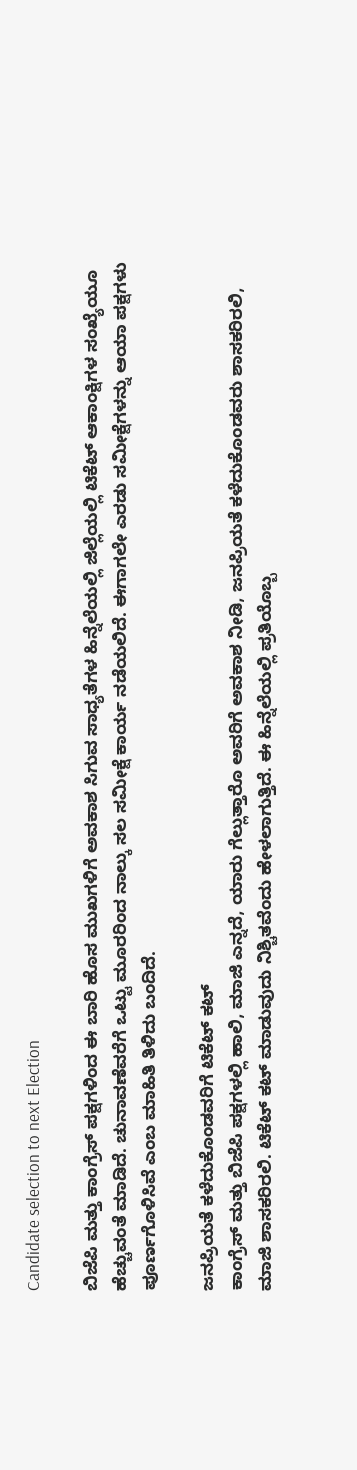Candidate selection to next Election

ಬಿಜೆಪಿ ಮತ್ತು ಕಾಂಗ್ರೆಸ್ ಪಕ್ಷಗಳಿಂದ ಈ ಬಾರಿ ಹೊಸ ಮುಖಗಳಿಗೆ ಅವಕಾಶ ಸಿಗುವ ಸಾಧ್ಯತೆಗಳ ಹಿನ್ನೆಲೆಯಲ್ಲಿ ಜಿಲ್ಲೆಯಲ್ಲಿ ಟಿಕೆಟ್ ಆಕಾಂಕ್ಷಿಗಳ ಸಂಖ್ಯೆಯೂ ಹೆಚ್ಚುವಂತೆ ಮಾಡಿದೆ. ಚುನಾವಣೆವರೆಗೆ ಒಟ್ಟು ಮೂರರಿಂದ ನಾಲ್ಕು ಸಲ ಸಮೀಕ್ಷೆ ಕಾರ್ಯ ನಡೆಯಲಿದೆ. ಈಗಾಗಲೇ ಎರಡು ಸಮೀಕ್ಷೆಗಳನ್ನು ಆಯಾ ಪಕ್ಷಗಳು ಪೂರ್ಣಗೊಳಿಸಿವೆ ಎಂಬ ಮಾಹಿತಿ ತಿಳಿದು ಬಂದಿದೆ.

ಜನಪ್ರಿಯತೆ ಕಳೆದುಕೊಂಡವರಿಗೆ ಟಿಕೆಟ್ ಕಟ್‌
ಕಾಂಗ್ರೆಸ್ ಮತ್ತು ಬಿಜೆಪಿ ಪಕ್ಷಗಳಲ್ಲಿ ಹಾಲಿ, ಮಾಜಿ ಎನ್ನದೆ, ಯಾರು ಗೆಲ್ಲುತ್ತಾರೊ ಅವರಿಗೆ ಅವಕಾಶ ನೀಡಿ, ಜನಪ್ರಿಯತೆ ಕಳೆದುಕೊಂಡವರು ಶಾಸಕರಿರಲಿ, ಮಾಜಿ ಶಾಸಕರಿರಲಿ. ಟಿಕೆಟ್ ಕಟ್ ಮಾಡುವುದು ನಿಶ್ಚಿತವೆಂದು ಹೇಳಲಾಗುತ್ತಿದೆ. ಈ ಹಿನ್ನೆಲೆಯಲ್ಲಿ ಪ್ರತಿಯೊಬ್ಬ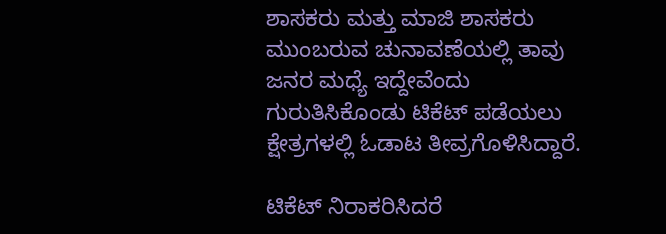ಶಾಸಕರು ಮತ್ತು ಮಾಜಿ ಶಾಸಕರು ಮುಂಬರುವ ಚುನಾವಣೆಯಲ್ಲಿ ತಾವು ಜನರ ಮಧ್ಯೆ ಇದ್ದೇವೆಂದು ಗುರುತಿಸಿಕೊಂಡು ಟಿಕೆಟ್‌ ಪಡೆಯಲು ಕ್ಷೇತ್ರಗಳಲ್ಲಿ ಓಡಾಟ ತೀವ್ರಗೊಳಿಸಿದ್ದಾರೆ.

ಟಿಕೆಟ್ ನಿರಾಕರಿಸಿದರೆ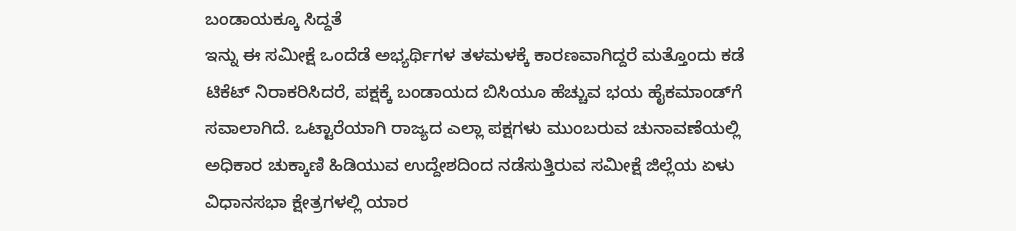ಬಂಡಾಯಕ್ಕೂ ಸಿದ್ದತೆ
ಇನ್ನು ಈ ಸಮೀಕ್ಷೆ ಒಂದೆಡೆ ಅಭ್ಯರ್ಥಿಗಳ ತಳಮಳಕ್ಕೆ ಕಾರಣವಾಗಿದ್ದರೆ ಮತ್ತೊಂದು ಕಡೆ ಟಿಕೆಟ್ ನಿರಾಕರಿಸಿದರೆ, ಪಕ್ಷಕ್ಕೆ ಬಂಡಾಯದ ಬಿಸಿಯೂ ಹೆಚ್ಚುವ ಭಯ ಹೈಕಮಾಂಡ್‌ಗೆ ಸವಾಲಾಗಿದೆ. ಒಟ್ಟಾರೆಯಾಗಿ ರಾಜ್ಯದ ಎಲ್ಲಾ ಪಕ್ಷಗಳು ಮುಂಬರುವ ಚುನಾವಣೆಯಲ್ಲಿ ಅಧಿಕಾರ ಚುಕ್ಕಾಣಿ ಹಿಡಿಯುವ ಉದ್ದೇಶದಿಂದ ನಡೆಸುತ್ತಿರುವ ಸಮೀಕ್ಷೆ ಜಿಲ್ಲೆಯ ಏಳು ವಿಧಾನಸಭಾ ಕ್ಷೇತ್ರಗಳಲ್ಲಿ ಯಾರ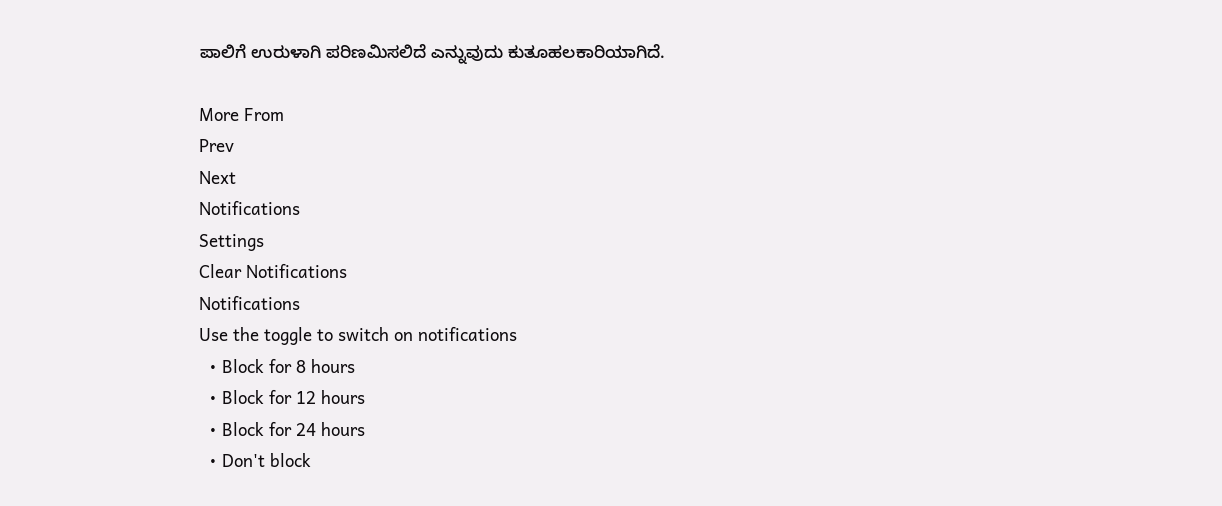ಪಾಲಿಗೆ ಉರುಳಾಗಿ ಪರಿಣಮಿಸಲಿದೆ ಎನ್ನುವುದು ಕುತೂಹಲಕಾರಿಯಾಗಿದೆ.

More From
Prev
Next
Notifications
Settings
Clear Notifications
Notifications
Use the toggle to switch on notifications
  • Block for 8 hours
  • Block for 12 hours
  • Block for 24 hours
  • Don't block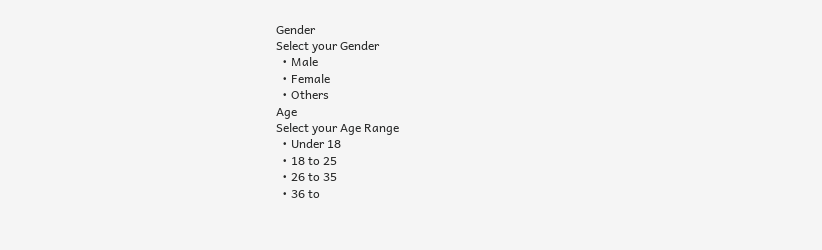Gender
Select your Gender
  • Male
  • Female
  • Others
Age
Select your Age Range
  • Under 18
  • 18 to 25
  • 26 to 35
  • 36 to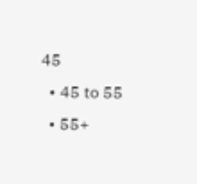45
  • 45 to 55
  • 55+